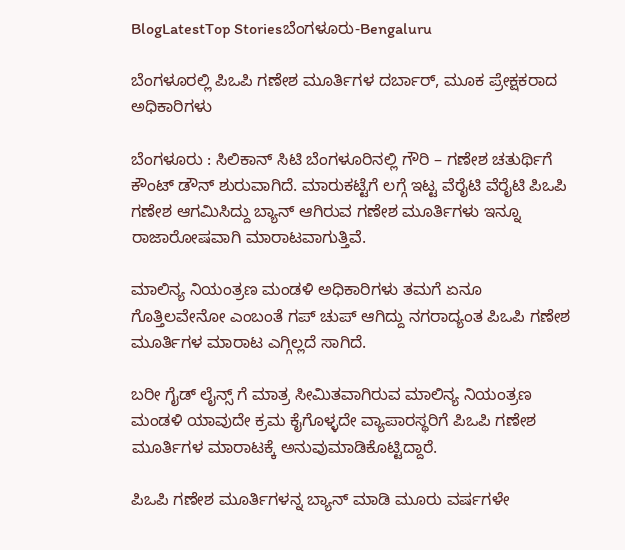BlogLatestTop Storiesಬೆಂಗಳೂರು-Bengaluru

ಬೆಂಗಳೂರಲ್ಲಿ ಪಿಒಪಿ ಗಣೇಶ ಮೂರ್ತಿಗಳ ದರ್ಬಾರ್, ಮೂಕ ಪ್ರೇಕ್ಷಕರಾದ ಅಧಿಕಾರಿಗಳು

ಬೆಂಗಳೂರು : ಸಿಲಿಕಾನ್ ಸಿಟಿ ಬೆಂಗಳೂರಿನಲ್ಲಿ ಗೌರಿ – ಗಣೇಶ ಚತುರ್ಥಿಗೆ ಕೌಂಟ್ ಡೌನ್ ಶುರುವಾಗಿದೆ. ಮಾರುಕಟ್ಟೆಗೆ ಲಗ್ಗೆ ಇಟ್ಟ ವೆರೈಟಿ ವೆರೈಟಿ ಪಿಒಪಿ ಗಣೇಶ ಆಗಮಿಸಿದ್ದು ಬ್ಯಾನ್ ಆಗಿರುವ ಗಣೇಶ ಮೂರ್ತಿಗಳು ಇನ್ನೂ ರಾಜಾರೋಷವಾಗಿ ಮಾರಾಟವಾಗುತ್ತಿವೆ.

ಮಾಲಿನ್ಯ ನಿಯಂತ್ರಣ ಮಂಡಳಿ ಅಧಿಕಾರಿಗಳು ತಮಗೆ ಏನೂ ಗೊತ್ತಿಲವೇನೋ ಎಂಬಂತೆ ಗಪ್ ಚುಪ್ ಆಗಿದ್ದು ನಗರಾದ್ಯಂತ ಪಿಒಪಿ ಗಣೇಶ ಮೂರ್ತಿಗಳ ಮಾರಾಟ ಎಗ್ಗಿಲ್ಲದೆ ಸಾಗಿದೆ.

ಬರೀ ಗೈಡ್ ಲೈನ್ಸ್ ಗೆ ಮಾತ್ರ ಸೀಮಿತವಾಗಿರುವ ಮಾಲಿನ್ಯ ನಿಯಂತ್ರಣ ಮಂಡಳಿ ಯಾವುದೇ ಕ್ರಮ ಕೈಗೊಳ್ಳದೇ ವ್ಯಾಪಾರಸ್ಥರಿಗೆ ಪಿಒಪಿ ಗಣೇಶ ಮೂರ್ತಿಗಳ ಮಾರಾಟಕ್ಕೆ ಅನುವುಮಾಡಿಕೊಟ್ಟಿದ್ದಾರೆ.

ಪಿಒಪಿ ಗಣೇಶ ಮೂರ್ತಿಗಳನ್ನ ಬ್ಯಾನ್ ಮಾಡಿ ಮೂರು ವರ್ಷಗಳೇ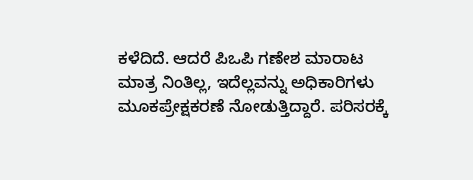ಕಳೆದಿದೆ. ಆದರೆ ಪಿಒಪಿ ಗಣೇಶ ಮಾರಾಟ ಮಾತ್ರ ನಿಂತಿಲ್ಲ, ಇದೆಲ್ಲವನ್ನು ಅಧಿಕಾರಿಗಳು ಮೂಕಪ್ರೇಕ್ಷಕರಣೆ ನೋಡುತ್ತಿದ್ದಾರೆ. ಪರಿಸರಕ್ಕೆ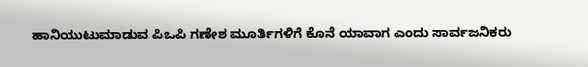ಹಾನಿಯುಟುಮಾಡುವ ಪಿಒಪಿ ಗಣೇಶ ಮೂರ್ತಿಗಳಿಗೆ ಕೊನೆ ಯಾವಾಗ ಎಂದು ಸಾರ್ವಜನಿಕರು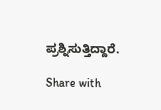ಪ್ರಶ್ನಿಸುತ್ತಿದ್ದಾರೆ.

Share with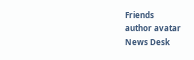Friends
author avatar
News Desk